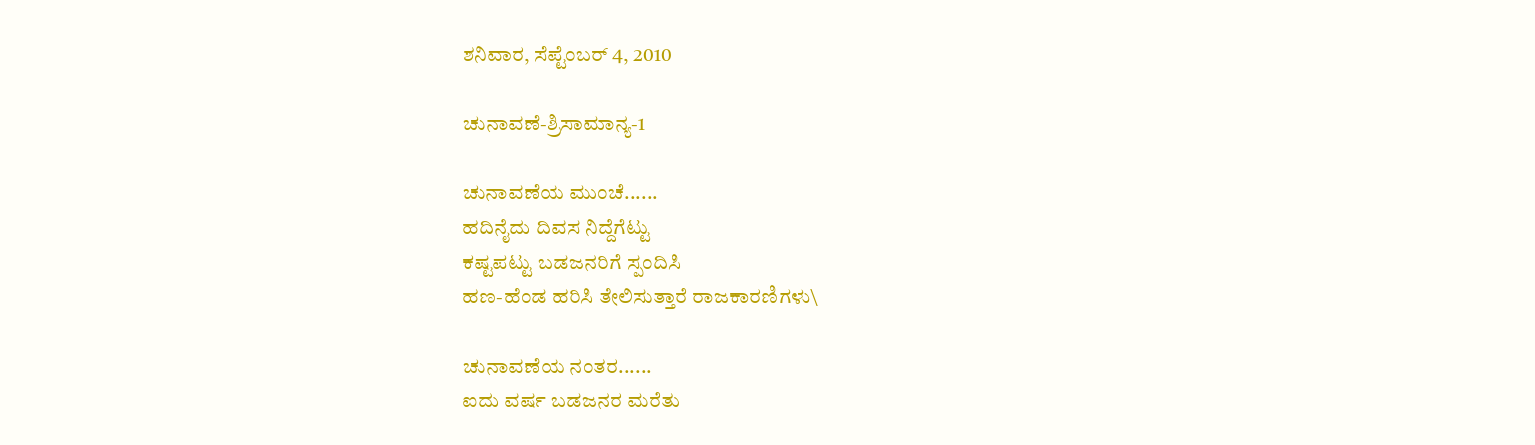ಶನಿವಾರ, ಸೆಪ್ಟೆಂಬರ್ 4, 2010

ಚುನಾವಣೆ-ಶ್ರಿಸಾಮಾನ್ಯ-1

ಚುನಾವಣೆಯ ಮುಂಚೆ......
ಹದಿನೈದು ದಿವಸ ನಿದ್ದೆಗೆಟ್ಟು
ಕಷ್ಟಪಟ್ಟು ಬಡಜನರಿಗೆ ಸ್ಪಂದಿಸಿ
ಹಣ-ಹೆಂಡ ಹರಿಸಿ ತೇಲಿಸುತ್ತಾರೆ ರಾಜಕಾರಣಿಗಳು\

ಚುನಾವಣೆಯ ನಂತರ......
ಐದು ವರ್ಷ ಬಡಜನರ ಮರೆತು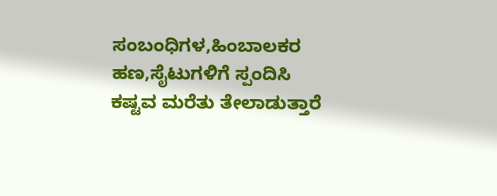ಸಂಬಂಧಿಗಳ,ಹಿಂಬಾಲಕರ ಹಣ,ಸೈಟುಗಳಿಗೆ ಸ್ಪಂದಿಸಿ
ಕಷ್ಟವ ಮರೆತು ತೇಲಾಡುತ್ತಾರೆ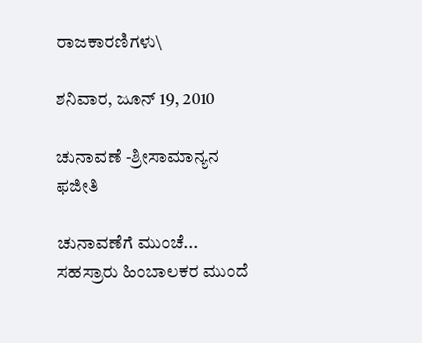ರಾಜಕಾರಣಿಗಳು\

ಶನಿವಾರ, ಜೂನ್ 19, 2010

ಚುನಾವಣೆ -ಶ್ರೀಸಾಮಾನ್ಯನ ಫಜೀತಿ

ಚುನಾವಣೆಗೆ ಮುಂಚೆ...
ಸಹಸ್ರಾರು ಹಿಂಬಾಲಕರ ಮುಂದೆ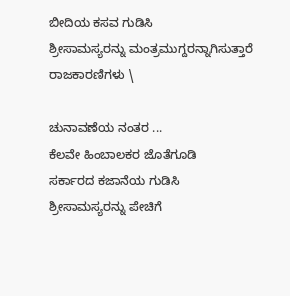ಬೀದಿಯ ಕಸವ ಗುಡಿಸಿ
ಶ್ರೀಸಾಮಸ್ಯರನ್ನು ಮಂತ್ರಮುಗ್ದರನ್ನಾಗಿಸುತ್ತಾರೆ ರಾಜಕಾರಣಿಗಳು \

ಚುನಾವಣೆಯ ನಂತರ ...
ಕೆಲವೇ ಹಿಂಬಾಲಕರ ಜೊತೆಗೂಡಿ
ಸರ್ಕಾರದ ಕಜಾನೆಯ ಗುಡಿಸಿ
ಶ್ರೀಸಾಮಸ್ಯರನ್ನು ಪೇಚಿಗೆ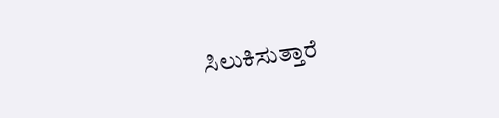ಸಿಲುಕಿಸುತ್ತಾರೆ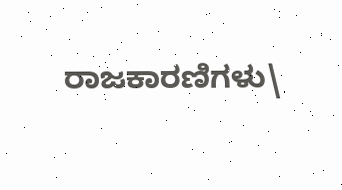ರಾಜಕಾರಣಿಗಳು\